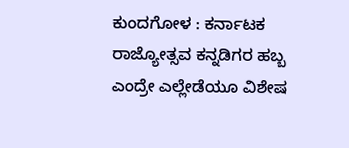ಕುಂದಗೋಳ : ಕರ್ನಾಟಕ ರಾಜ್ಯೋತ್ಸವ ಕನ್ನಡಿಗರ ಹಬ್ಬ ಎಂದ್ರೇ ಎಲ್ಲೇಡೆಯೂ ವಿಶೇಷ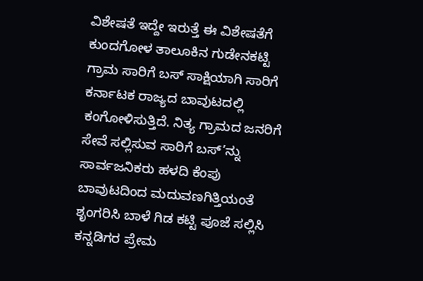ವಿಶೇಷತೆ ಇದ್ದೇ ಇರುತ್ತೆ ಈ ವಿಶೇಷತೆಗೆ ಕುಂದಗೋಳ ತಾಲೂಕಿನ ಗುಡೇನಕಟ್ಟಿ ಗ್ರಾಮ ಸಾರಿಗೆ ಬಸ್ ಸಾಕ್ಷಿಯಾಗಿ ಸಾರಿಗೆ ಕರ್ನಾಟಕ ರಾಜ್ಯದ ಬಾವುಟದಲ್ಲಿ ಕಂಗೋಳಿಸುತ್ತಿದೆ. ನಿತ್ಯ ಗ್ರಾಮದ ಜನರಿಗೆ ಸೇವೆ ಸಲ್ಲಿಸುವ ಸಾರಿಗೆ ಬಸ್’ನ್ನು ಸಾರ್ವಜನಿಕರು ಹಳದಿ ಕೆಂಪು ಬಾವುಟದಿಂದ ಮದುವಣಗಿತ್ತಿಯಂತೆ ಶೃಂಗರಿಸಿ ಬಾಳೆ ಗಿಡ ಕಟ್ಟಿ ಪೂಜೆ ಸಲ್ಲಿಸಿ ಕನ್ನಡಿಗರ ಪ್ರೇಮ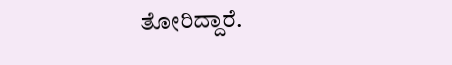ತೋರಿದ್ದಾರೆ.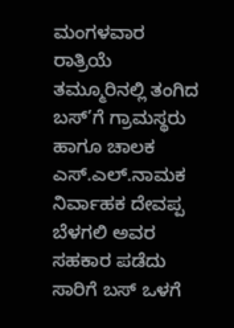ಮಂಗಳವಾರ ರಾತ್ರಿಯೆ ತಮ್ಮೂರಿನಲ್ಲಿ ತಂಗಿದ ಬಸ್’ಗೆ ಗ್ರಾಮಸ್ಥರು ಹಾಗೂ ಚಾಲಕ ಎಸ್.ಎಲ್.ನಾಮಕ ನಿರ್ವಾಹಕ ದೇವಪ್ಪ ಬೆಳಗಲಿ ಅವರ ಸಹಕಾರ ಪಡೆದು ಸಾರಿಗೆ ಬಸ್ ಒಳಗೆ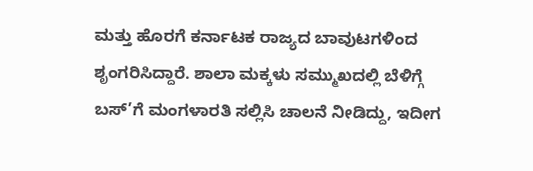ಮತ್ತು ಹೊರಗೆ ಕರ್ನಾಟಕ ರಾಜ್ಯದ ಬಾವುಟಗಳಿಂದ ಶೃಂಗರಿಸಿದ್ದಾರೆ. ಶಾಲಾ ಮಕ್ಕಳು ಸಮ್ಮುಖದಲ್ಲಿ ಬೆಳಿಗ್ಗೆ ಬಸ್’ಗೆ ಮಂಗಳಾರತಿ ಸಲ್ಲಿಸಿ ಚಾಲನೆ ನೀಡಿದ್ದು, ಇದೀಗ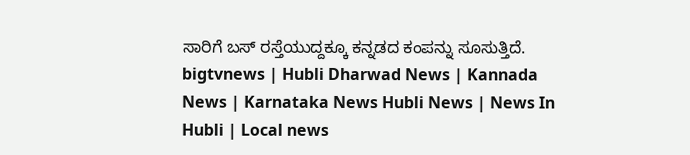ಸಾರಿಗೆ ಬಸ್ ರಸ್ತೆಯುದ್ದಕ್ಕೂ ಕನ್ನಡದ ಕಂಪನ್ನು ಸೂಸುತ್ತಿದೆ.
bigtvnews | Hubli Dharwad News | Kannada News | Karnataka News Hubli News | News In Hubli | Local news